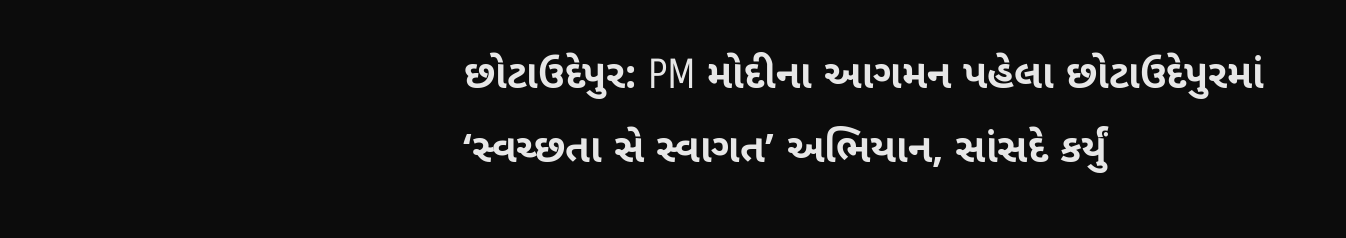છોટાઉદેપુર: PM મોદીના આગમન પહેલા છોટાઉદેપુરમાં ‘સ્વચ્છતા સે સ્વાગત’ અભિયાન, સાંસદે કર્યું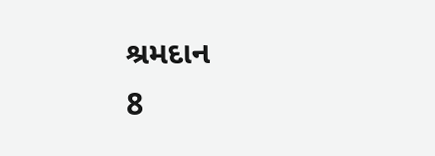શ્રમદાન
8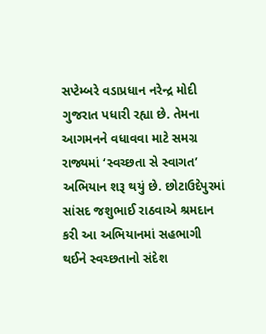સપ્ટેમ્બરે વડાપ્રધાન નરેન્દ્ર મોદી ગુજરાત પધારી રહ્યા છે. તેમના આગમનને વધાવવા માટે સમગ્ર રાજ્યમાં ‘સ્વચ્છતા સે સ્વાગત’ અભિયાન શરૂ થયું છે. છોટાઉદેપુરમાં સાંસદ જશુભાઈ રાઠવાએ શ્રમદાન કરી આ અભિયાનમાં સહભાગી થઈને સ્વચ્છતાનો સંદેશ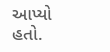આપ્યો હતો.